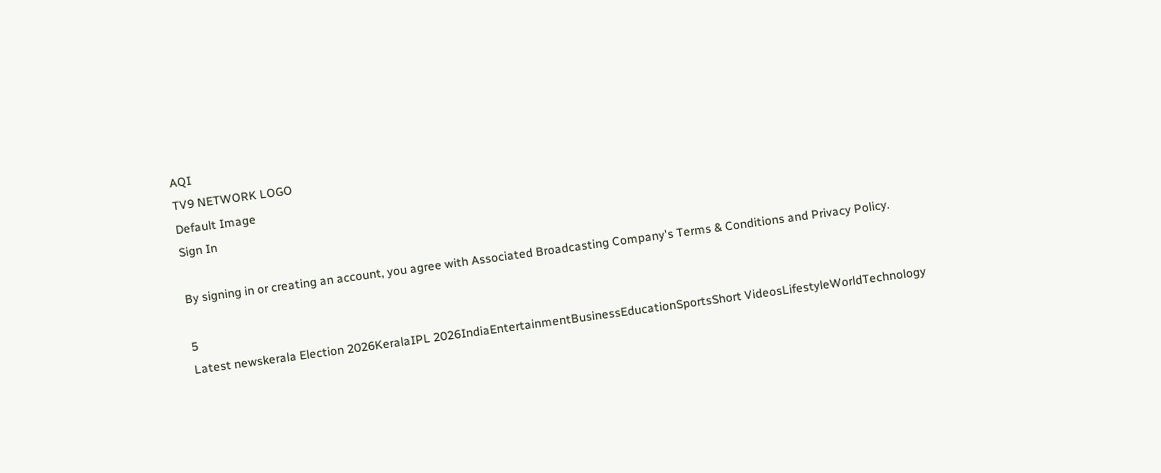AQI
TV9 NETWORK LOGO
Default Image
Sign In

By signing in or creating an account, you agree with Associated Broadcasting Company's Terms & Conditions and Privacy Policy.

5
Latest newskerala Election 2026KeralaIPL 2026IndiaEntertainmentBusinessEducationSportsShort VideosLifestyleWorldTechnology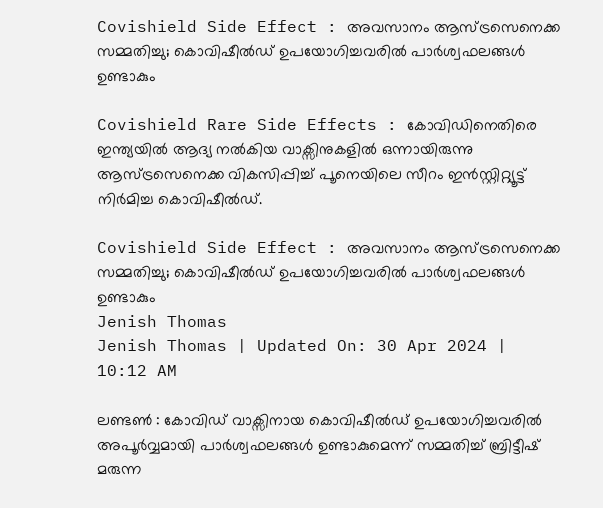Covishield Side Effect : അവസാനം ആസ്ട്രസെനെക്ക സമ്മതിച്ചു; കൊവിഷീൽഡ് ഉപയോഗിച്ചവരിൽ പാർശ്വഫലങ്ങൾ ഉണ്ടാകും

Covishield Rare Side Effects : കോവിഡിനെതിരെ ഇന്ത്യയിൽ ആദ്യ നൽകിയ വാക്സിനുകളിൽ ഒന്നായിരുന്നു ആസ്ട്രസെനെക്ക വികസിപ്പിച്ച് പൂനെയിലെ സീറം ഇൻസ്റ്റിറ്റ്യൂട്ട് നിർമിച്ച കൊവിഷീൽഡ്.

Covishield Side Effect : അവസാനം ആസ്ട്രസെനെക്ക സമ്മതിച്ചു; കൊവിഷീൽഡ് ഉപയോഗിച്ചവരിൽ പാർശ്വഫലങ്ങൾ ഉണ്ടാകും
Jenish Thomas
Jenish Thomas | Updated On: 30 Apr 2024 | 10:12 AM

ലണ്ടൺ : കോവിഡ് വാക്സിനായ കൊവിഷീൽഡ് ഉപയോഗിച്ചവരിൽ അപൂർവ്വമായി പാർശ്വഫലങ്ങൾ ഉണ്ടാകുമെന്ന് സമ്മതിച്ച് ബ്രിട്ടീഷ് മരുന്ന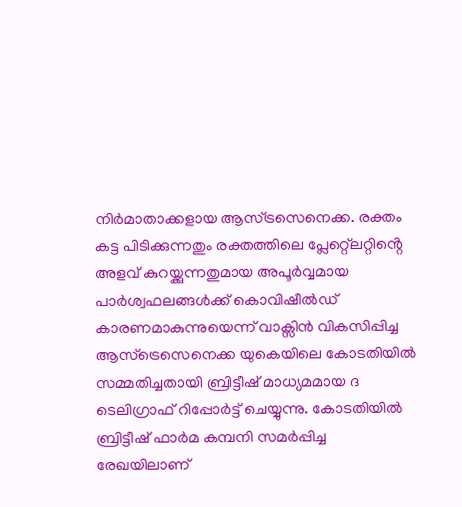നിർമാതാക്കളായ ആസ്ട്രസെനെക്ക. രക്തം കട്ട പിടിക്കുന്നതും രക്തത്തിലെ പ്ലേറ്റ്ലെറ്റിൻ്റെ അളവ് കുറയ്ക്കുന്നതുമായ അപൂർവ്വമായ പാർശ്വഫലങ്ങൾക്ക് കൊവിഷീൽഡ് കാരണമാകുന്നുയെന്ന് വാക്സിൻ വികസിപ്പിച്ച ആസ്ട്രെസെനെക്ക യുകെയിലെ കോടതിയിൽ സമ്മതിച്ചതായി ബ്രിട്ടീഷ് മാധ്യമമായ ദ ടെലിഗ്രാഫ് റിപ്പോർട്ട് ചെയ്യുന്നു. കോടതിയിൽ ബ്രിട്ടീഷ് ഫാർമ കമ്പനി സമർപ്പിച്ച രേഖയിലാണ്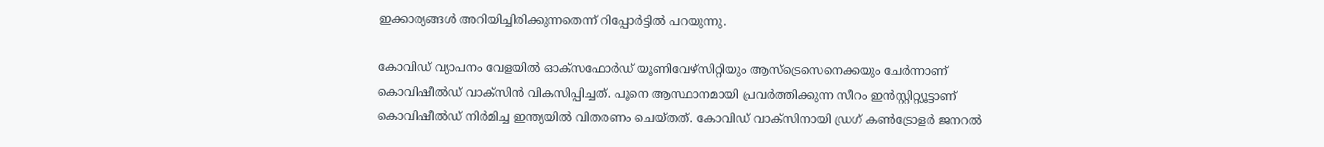ഇക്കാര്യങ്ങൾ അറിയിച്ചിരിക്കുന്നതെന്ന് റിപ്പോർട്ടിൽ പറയുന്നു.

കോവിഡ് വ്യാപനം വേളയിൽ ഓക്സഫോർഡ് യൂണിവേഴ്സിറ്റിയും ആസ്ട്രെസെനെക്കയും ചേർന്നാണ് കൊവിഷീൽഡ് വാക്സിൻ വികസിപ്പിച്ചത്. പൂനെ ആസ്ഥാനമായി പ്രവർത്തിക്കുന്ന സീറം ഇൻസ്റ്റിറ്റ്യൂട്ടാണ് കൊവിഷീൽഡ് നിർമിച്ച ഇന്ത്യയിൽ വിതരണം ചെയ്തത്. കോവിഡ് വാക്സിനായി ഡ്രഗ് കൺട്രോളർ ജനറൽ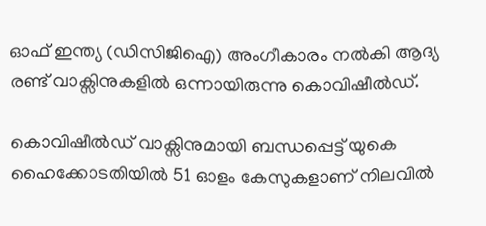ഓഫ് ഇന്ത്യ (ഡിസിജിഐ) അംഗീകാരം നൽകി ആദ്യ രണ്ട് വാക്സിനുകളിൽ ഒന്നായിരുന്നു കൊവിഷീൽഡ്.

കൊവിഷീൽഡ് വാക്സിനുമായി ബന്ധപ്പെട്ട് യുകെ ഹൈക്കോടതിയിൽ 51 ഓളം കേസുകളാണ് നിലവിൽ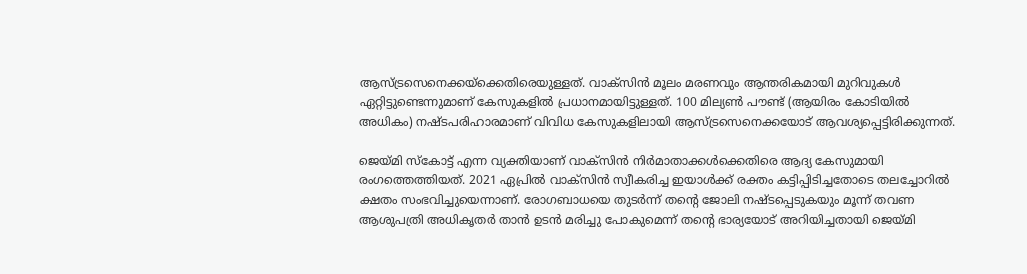ആസ്ട്രസെനെക്കയ്ക്കെതിരെയുള്ളത്. വാക്സിൻ മൂലം മരണവും ആന്തരികമായി മുറിവുകൾ ഏറ്റിട്ടുണ്ടെന്നുമാണ് കേസുകളിൽ പ്രധാനമായിട്ടുള്ളത്. 100 മില്യൺ പൗണ്ട് (ആയിരം കോടിയിൽ അധികം) നഷ്ടപരിഹാരമാണ് വിവിധ കേസുകളിലായി ആസ്ട്രസെനെക്കയോട് ആവശ്യപ്പെട്ടിരിക്കുന്നത്.

ജെയ്മി സ്കോട്ട് എന്ന വ്യക്തിയാണ് വാക്സിൻ നിർമാതാക്കൾക്കെതിരെ ആദ്യ കേസുമായി രംഗത്തെത്തിയത്. 2021 ഏപ്രിൽ വാക്സിൻ സ്വീകരിച്ച ഇയാൾക്ക് രക്തം കട്ടിപ്പിടിച്ചതോടെ തലച്ചോറിൽ ക്ഷതം സംഭവിച്ചുയെന്നാണ്. രോഗബാധയെ തുടർന്ന് തൻ്റെ ജോലി നഷ്ടപ്പെടുകയും മൂന്ന് തവണ ആശുപത്രി അധികൃതർ താൻ ഉടൻ മരിച്ചു പോകുമെന്ന് തൻ്റെ ഭാര്യയോട് അറിയിച്ചതായി ജെയ്മി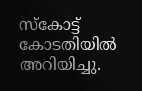സ്കോട്ട് കോടതിയിൽ അറിയിച്ചു.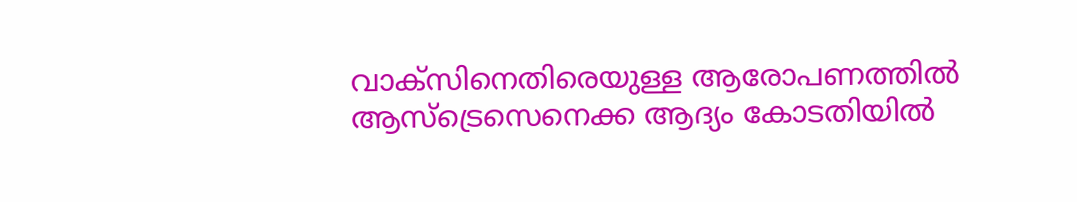വാക്സിനെതിരെയുള്ള ആരോപണത്തിൽ ആസ്ട്രെസെനെക്ക ആദ്യം കോടതിയിൽ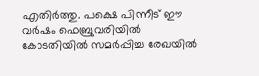എതിർത്തു. പക്ഷെ പിന്നീട് ഈ വർഷം ഫെബ്രുവരിയിൽ കോടതിയിൽ സമർപ്പിച്ച രേഖയിൽ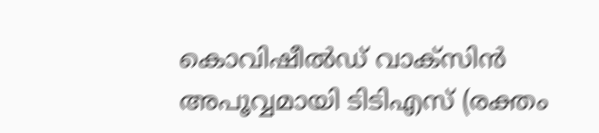കൊവിഷീൽഡ് വാക്സിൻ അപൂവ്വമായി ടിടിഎസ് (രക്തം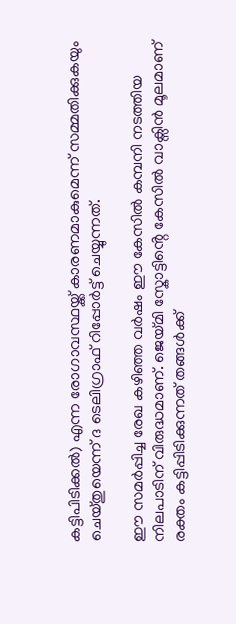കട്ടിപിടിക്കൽ) എന്ന രോഗാവസ്ഥയ്ക്ക് കാരണമാകുമെന്ന് സമ്മതിക്കുകയും ചെയ്തുയെന്ന് ദ ടെലിഗ്രാഫ് റിപ്പോർട്ട് ചെയ്യുന്നത്.

ഈ സമർപ്പിച്ച രേഖ കഴിഞ്ഞ വർഷം ഈ കേസിൽ കമ്പനി നടത്തിയ നിലപാടിന് വിരുദ്ധമാണ്. ജെയ്മി സ്കോട്ടിൻ്റെ കേസിൽ വാക്സിൻ മൂലമാണ് രക്തം കട്ടിപ്പിടിക്കുന്നത് തങ്ങൾക്ക്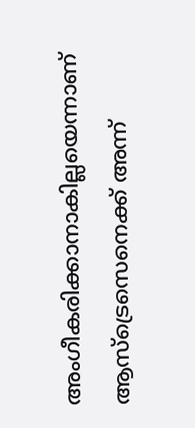അംഗീകരിക്കാനാകില്ലയെന്നാണ് ആസ്ട്രെസെനെക്ക് അന്ന്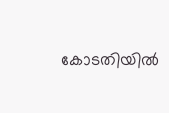കോടതിയിൽ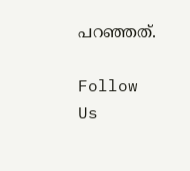പറഞ്ഞത്.

Follow Us